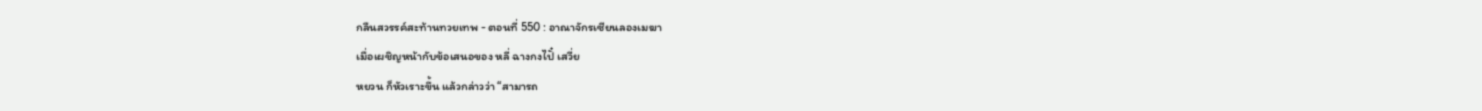กลืนสวรรค์สะท้านทวยเทพ - ตอนที่ 550 : อาณาจักรเซียนลองเมฆา
เมื่อเผชิญหน้ากับข้อเสนอของ หลี่ ฉางกงไปั๋ เสวี่ย
หยวน ก็หัวเราะขึ้น แล้วกล่าวว่า “สามารถ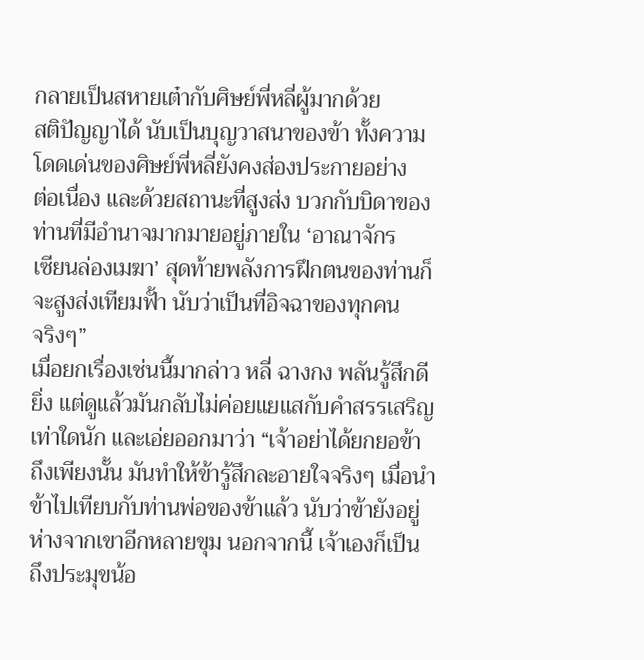กลายเป็นสหายเต๋ากับศิษย์พี่หลี่ผู้มากด้วย
สติปัญญาได้ นับเป็นบุญวาสนาของข้า ทั้งความ
โดดเด่นของศิษย์พี่หลี่ยังคงส่องประกายอย่าง
ต่อเนื่อง และด้วยสถานะที่สูงส่ง บวกกับบิดาของ
ท่านที่มีอำนาจมากมายอยู่ภายใน ‘อาณาจักร
เซียนล่องเมฆา’ สุดท้ายพลังการฝึกตนของท่านก็
จะสูงส่งเทียมฟั้า นับว่าเป็นที่อิจฉาของทุกคน
จริงๆ”
เมื่อยกเรื่องเช่นนี้มากล่าว หลี่ ฉางกง พลันรู้สึกดี
ยิ่ง แต่ดูแล้วมันกลับไม่ค่อยแยแสกับคำสรรเสริญ
เท่าใดนัก และเอ่ยออกมาว่า “เจ้าอย่าได้ยกยอข้า
ถึงเพียงนั้น มันทำให้ข้ารู้สึกละอายใจจริงๆ เมื่อนำ
ข้าไปเทียบกับท่านพ่อของข้าแล้ว นับว่าข้ายังอยู่
ห่างจากเขาอีกหลายขุม นอกจากนี้ เจ้าเองก็เป็น
ถึงประมุขน้อ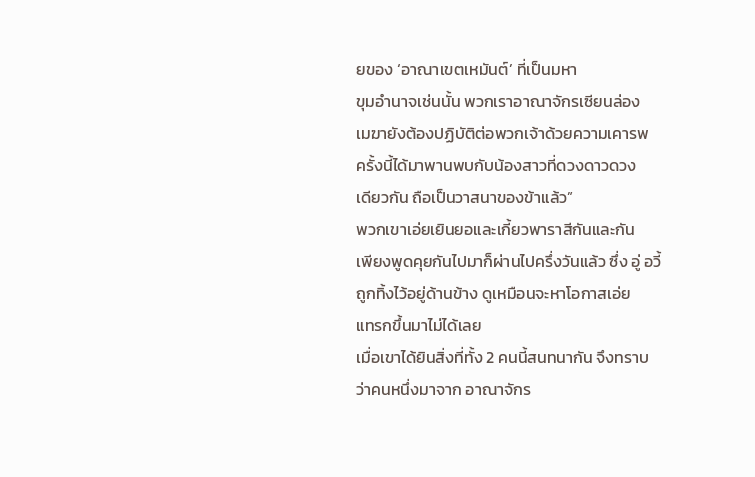ยของ ‘อาณาเขตเหมันต์’ ที่เป็นมหา
ขุมอำนาจเช่นนั้น พวกเราอาณาจักรเซียนล่อง
เมฆายังต้องปฏิบัติต่อพวกเจ้าด้วยความเคารพ
ครั้งนี้ได้มาพานพบกับน้องสาวที่ดวงดาวดวง
เดียวกัน ถือเป็นวาสนาของข้าแล้ว”
พวกเขาเอ่ยเยินยอและเกี้ยวพาราสีกันและกัน
เพียงพูดคุยกันไปมาก็ผ่านไปครึ่งวันแล้ว ซึ่ง อู่ อวี้
ถูกทิ้งไว้อยู่ด้านข้าง ดูเหมือนจะหาโอกาสเอ่ย
แทรกขึ้นมาไม่ได้เลย
เมื่อเขาได้ยินสิ่งที่ทั้ง 2 คนนี้สนทนากัน จึงทราบ
ว่าคนหนึ่งมาจาก อาณาจักร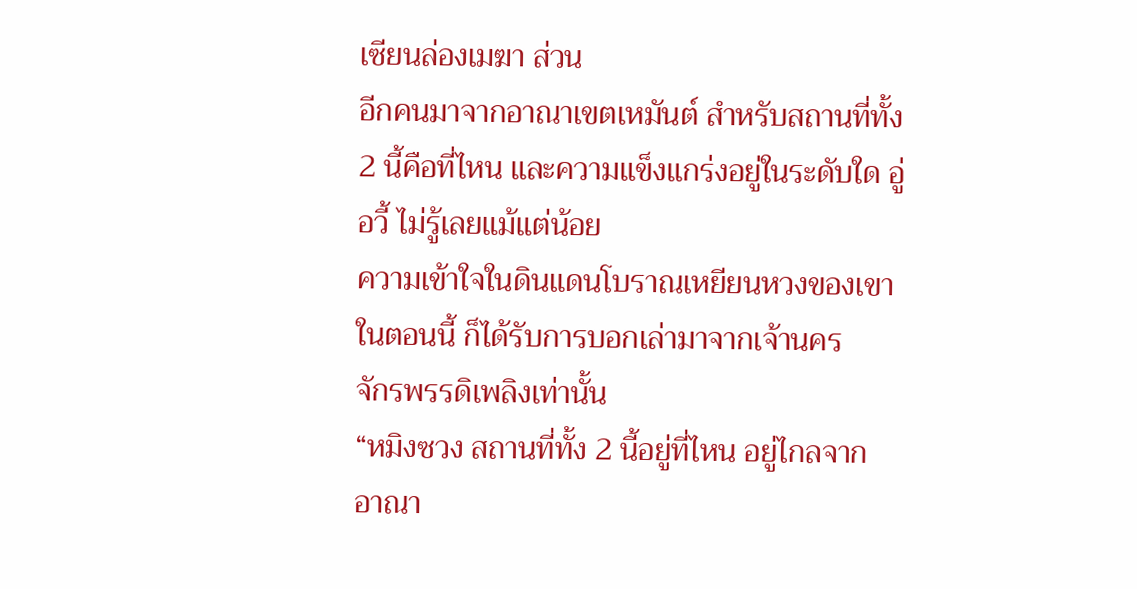เซียนล่องเมฆา ส่วน
อีกคนมาจากอาณาเขตเหมันต์ สำหรับสถานที่ทั้ง
2 นี้คือที่ไหน และความแข็งแกร่งอยู่ในระดับใด อู่
อวี้ ไม่รู้เลยแม้แต่น้อย
ความเข้าใจในดินแดนโบราณเหยียนหวงของเขา
ในตอนนี้ ก็ได้รับการบอกเล่ามาจากเจ้านคร
จักรพรรดิเพลิงเท่านั้น
“หมิงซวง สถานที่ทั้ง 2 นี้อยู่ที่ไหน อยู่ไกลจาก
อาณา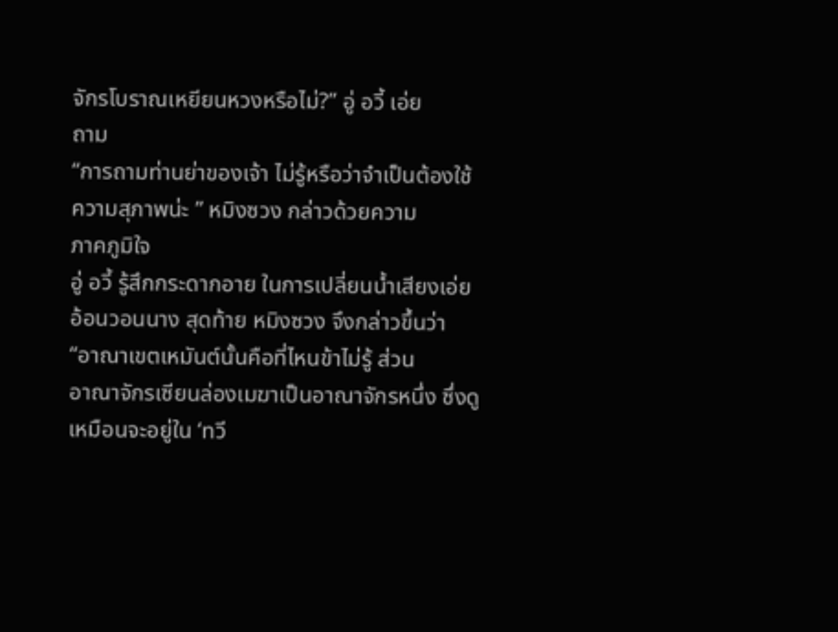จักรโบราณเหยียนหวงหรือไม่?” อู่ อวี้ เอ่ย
ถาม
“การถามท่านย่าของเจ้า ไม่รู้หรือว่าจำเป็นต้องใช้
ความสุภาพน่ะ ” หมิงซวง กล่าวด้วยความ
ภาคภูมิใจ
อู่ อวี้ รู้สึกกระดากอาย ในการเปลี่ยนน้ำเสียงเอ่ย
อ้อนวอนนาง สุดท้าย หมิงซวง จึงกล่าวขึ้นว่า
“อาณาเขตเหมันต์นั้นคือที่ไหนข้าไม่รู้ ส่วน
อาณาจักรเซียนล่องเมฆาเป็นอาณาจักรหนึ่ง ซึ่งดู
เหมือนจะอยู่ใน ‘ทวี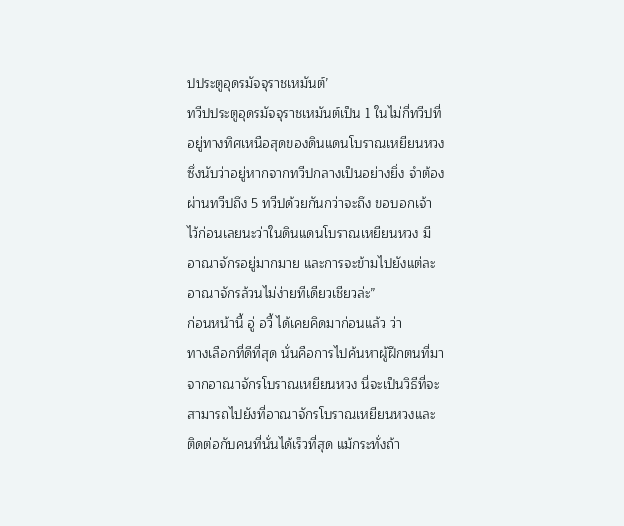ปประตูอุดรมัจจุราชเหมันต์’
ทวีปประตูอุดรมัจจุราชเหมันต์เป็น 1 ในไม่กี่ทวีปที่
อยู่ทางทิศเหนือสุดของดินแดนโบราณเหยียนหวง
ซึ่งนับว่าอยู่หากจากทวีปกลางเป็นอย่างยิ่ง จำต้อง
ผ่านทวีปถึง 5 ทวีปด้วยกันกว่าจะถึง ขอบอกเจ้า
ไว้ก่อนเลยนะว่าในดินแดนโบราณเหยียนหวง มี
อาณาจักรอยู่มากมาย และการจะข้ามไปยังแต่ละ
อาณาจักรล้วนไม่ง่ายทีเดียวเชียวล่ะ”
ก่อนหน้านี้ อู่ อวี้ ได้เคยคิดมาก่อนแล้ว ว่า
ทางเลือกที่ดีที่สุด นั่นคือการไปค้นหาผู้ฝึกตนที่มา
จากอาณาจักรโบราณเหยียนหวง นี่จะเป็นวิธีที่จะ
สามารถไปยังที่อาณาจักรโบราณเหยียนหวงและ
ติดต่อกับคนที่นั่นได้เร็วที่สุด แม้กระทั่งถ้า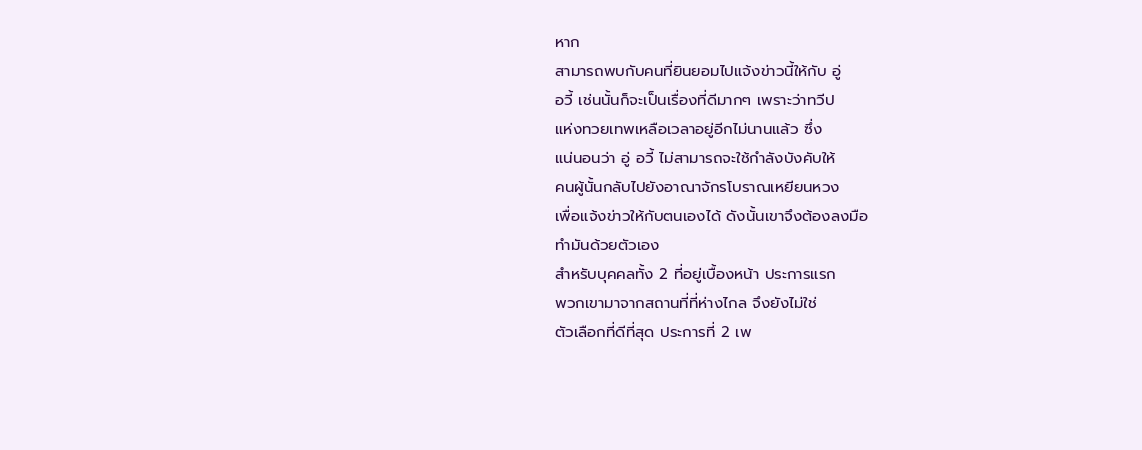หาก
สามารถพบกับคนที่ยินยอมไปแจ้งข่าวนี้ให้กับ อู่
อวี้ เช่นนั้นก็จะเป็นเรื่องที่ดีมากๆ เพราะว่าทวีป
แห่งทวยเทพเหลือเวลาอยู่อีกไม่นานแล้ว ซึ่ง
แน่นอนว่า อู่ อวี้ ไม่สามารถจะใช้กำลังบังคับให้
คนผู้นั้นกลับไปยังอาณาจักรโบราณเหยียนหวง
เพื่อแจ้งข่าวให้กับตนเองได้ ดังนั้นเขาจึงต้องลงมือ
ทำมันด้วยตัวเอง
สำหรับบุคคลทั้ง 2 ที่อยู่เบื้องหน้า ประการแรก
พวกเขามาจากสถานที่ที่ห่างไกล จึงยังไม่ใช่
ตัวเลือกที่ดีที่สุด ประการที่ 2 เพ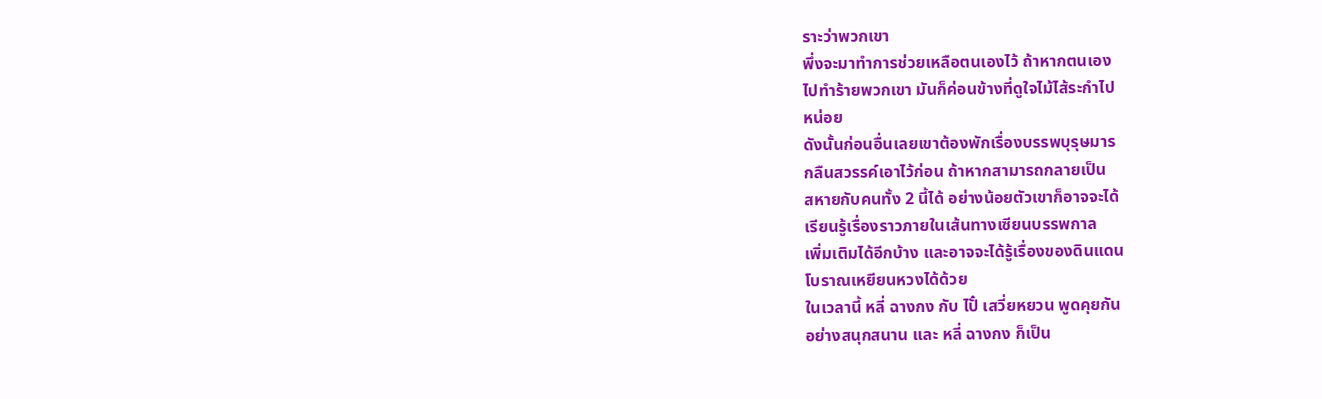ราะว่าพวกเขา
พึ่งจะมาทำการช่วยเหลือตนเองไว้ ถ้าหากตนเอง
ไปทำร้ายพวกเขา มันก็ค่อนข้างที่ดูใจไม้ไส้ระกำไป
หน่อย
ดังนั้นก่อนอื่นเลยเขาต้องพักเรื่องบรรพบุรุษมาร
กลืนสวรรค์เอาไว้ก่อน ถ้าหากสามารถกลายเป็น
สหายกับคนทั้ง 2 นี้ได้ อย่างน้อยตัวเขาก็อาจจะได้
เรียนรู้เรื่องราวภายในเส้นทางเซียนบรรพกาล
เพิ่มเติมได้อีกบ้าง และอาจจะได้รู้เรื่องของดินแดน
โบราณเหยียนหวงได้ด้วย
ในเวลานี้ หลี่ ฉางกง กับ ไปั๋ เสวี่ยหยวน พูดคุยกัน
อย่างสนุกสนาน และ หลี่ ฉางกง ก็เป็น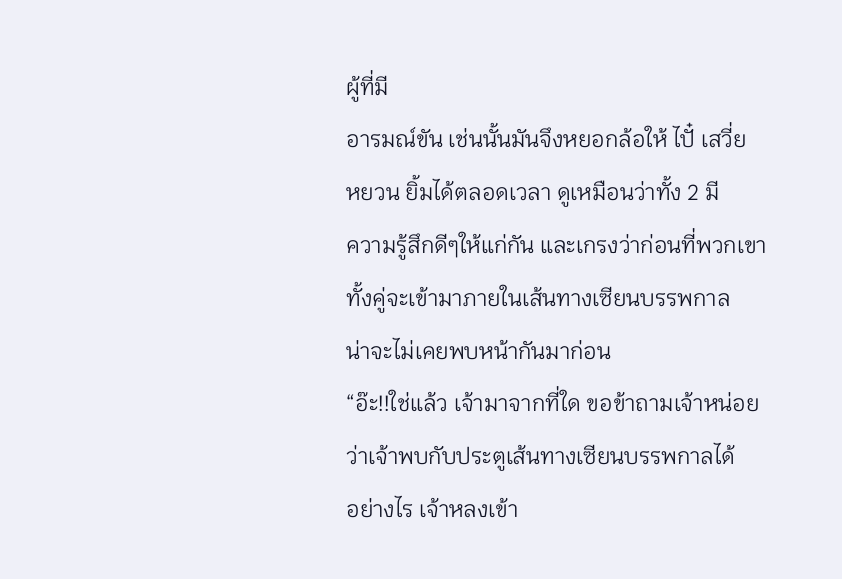ผู้ที่มี
อารมณ์ขัน เช่นนั้นมันจึงหยอกล้อให้ ไปั๋ เสวี่ย
หยวน ยิ้มได้ตลอดเวลา ดูเหมือนว่าทั้ง 2 มี
ความรู้สึกดีๆให้แก่กัน และเกรงว่าก่อนที่พวกเขา
ทั้งคู่จะเข้ามาภายในเส้นทางเซียนบรรพกาล
น่าจะไม่เคยพบหน้ากันมาก่อน
“อ๊ะ!!ใช่แล้ว เจ้ามาจากที่ใด ขอข้าถามเจ้าหน่อย
ว่าเจ้าพบกับประตูเส้นทางเซียนบรรพกาลได้
อย่างไร เจ้าหลงเข้า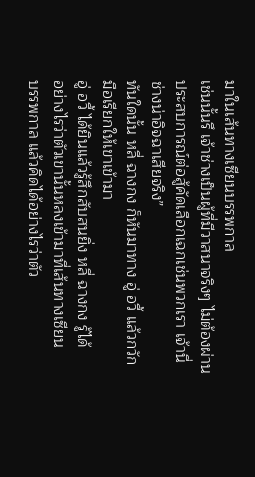มาในเส้นทางเซียนบรรพกาล
เช่นนั้นรึ เจ้าช่างเป็นผู้ที่มีวาสนาจริงๆ ไม่ต้องผ่าน
ประสบการณ์ต่อสู้คัดเลือกเฉกเช่นพวกเรา เจ้านี่
ช่างน่าอิจฉาเสียจริง”
ทันใดนั้น หลี่ ฉางกง ก็หันมาทาง อู่ อวี้ แล้วกวัก
มือเรียกให้เขาเข้ามา
อู่ อวี้ ได้ยินแล้วรู้สึกสับสนยิ่ง หลี่ ฉางกง รู้ได้
อย่างไรว่าตัวเขานั้นหลงเข้ามาที่เส้นทางเซียน
บรรพกาล แล้วคิดได้อย่างไรว่าตัว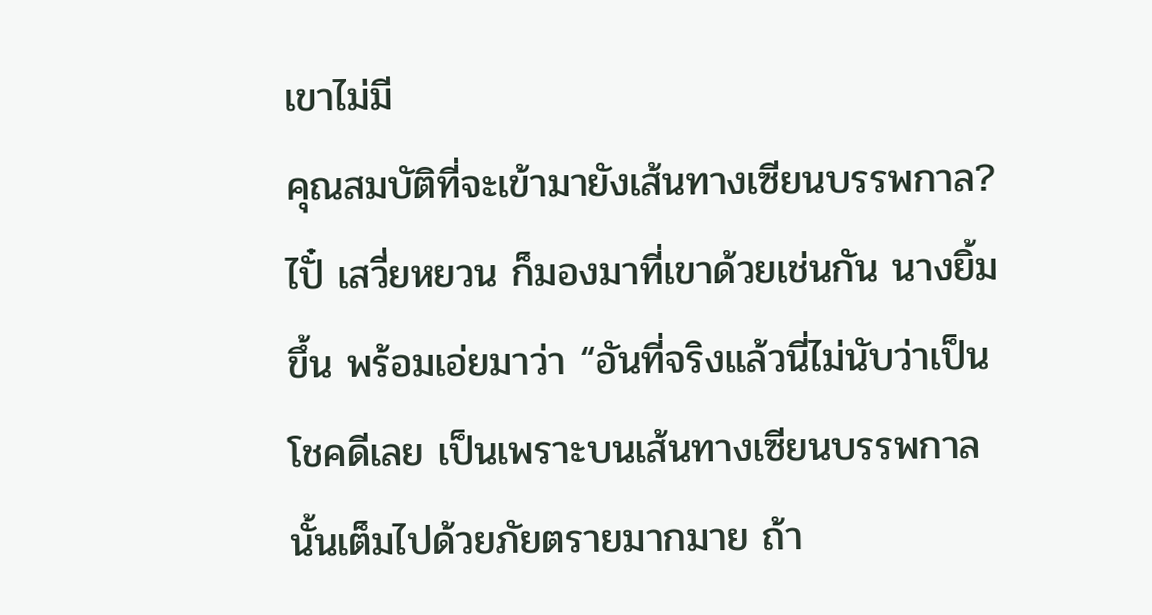เขาไม่มี
คุณสมบัติที่จะเข้ามายังเส้นทางเซียนบรรพกาล?
ไปั๋ เสวี่ยหยวน ก็มองมาที่เขาด้วยเช่นกัน นางยิ้ม
ขึ้น พร้อมเอ่ยมาว่า “อันที่จริงแล้วนี่ไม่นับว่าเป็น
โชคดีเลย เป็นเพราะบนเส้นทางเซียนบรรพกาล
นั้นเต็มไปด้วยภัยตรายมากมาย ถ้า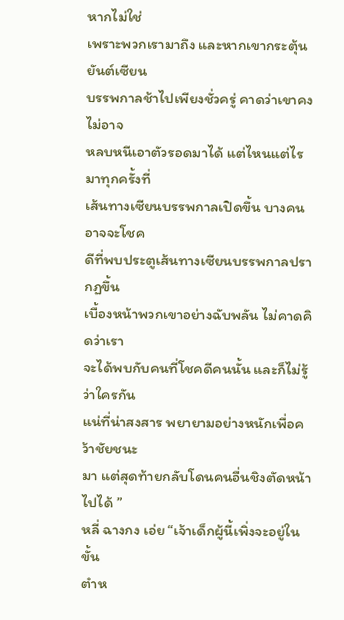หากไม่ใช่
เพราะพวกเรามาถึง และหากเขากระตุ้นยันต์เซียน
บรรพกาลช้าไปเพียงชั่วครู่ คาดว่าเขาคงไม่อาจ
หลบหนีเอาตัวรอดมาได้ แต่ไหนแต่ไรมาทุกครั้งที่
เส้นทางเซียนบรรพกาลเปิดขึ้น บางคนอาจจะโชค
ดีที่พบประตูเส้นทางเซียนบรรพกาลปรากฏขึ้น
เบื้องหน้าพวกเขาอย่างฉับพลัน ไม่คาดคิดว่าเรา
จะได้พบกับคนที่โชคดีคนนั้น และก็ไม่รู้ว่าใครกัน
แน่ที่น่าสงสาร พยายามอย่างหนักเพื่อคว้าชัยชนะ
มา แต่สุดท้ายกลับโดนคนอื่นชิงตัดหน้าไปได้ ”
หลี่ ฉางกง เอ่ย “เจ้าเด็กผู้นี้เพิ่งจะอยู่ในขั้น
ตำห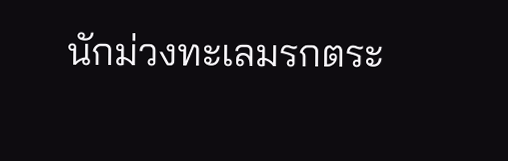นักม่วงทะเลมรกตระ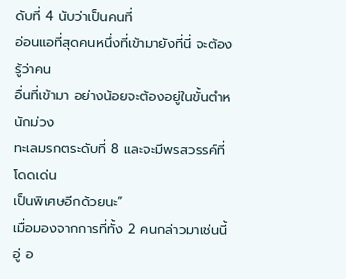ดับที่ 4 นับว่าเป็นคนที่
อ่อนแอที่สุดคนหนึ่งที่เข้ามายังที่นี่ จะต้องรู้ว่าคน
อื่นที่เข้ามา อย่างน้อยจะต้องอยู่ในขั้นตำหนักม่วง
ทะเลมรกตระดับที่ 8 และจะมีพรสวรรค์ที่โดดเด่น
เป็นพิเศษอีกด้วยนะ”
เมื่อมองจากการที่ทั้ง 2 คนกล่าวมาเช่นนี้ อู่ อ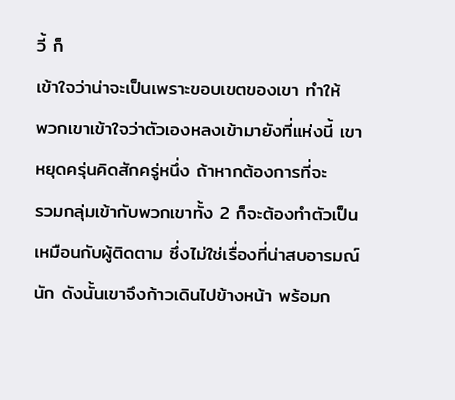วี้ ก็
เข้าใจว่าน่าจะเป็นเพราะขอบเขตของเขา ทำให้
พวกเขาเข้าใจว่าตัวเองหลงเข้ามายังที่แห่งนี้ เขา
หยุดครุ่นคิดสักครู่หนึ่ง ถ้าหากต้องการที่จะ
รวมกลุ่มเข้ากับพวกเขาทั้ง 2 ก็จะต้องทำตัวเป็น
เหมือนกับผู้ติดตาม ซึ่งไม่ใช่เรื่องที่น่าสบอารมณ์
นัก ดังนั้นเขาจึงก้าวเดินไปข้างหน้า พร้อมก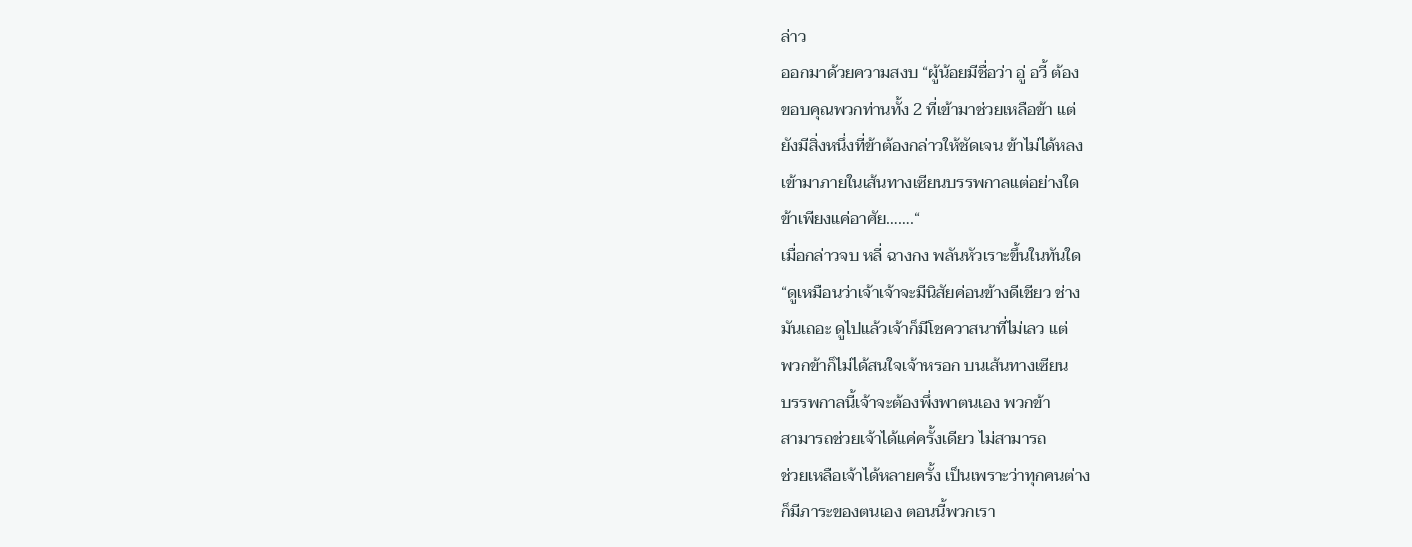ล่าว
ออกมาด้วยความสงบ “ผู้น้อยมีชื่อว่า อู่ อวี้ ต้อง
ขอบคุณพวกท่านทั้ง 2 ที่เข้ามาช่วยเหลือข้า แต่
ยังมีสิ่งหนึ่งที่ข้าต้องกล่าวให้ชัดเจน ข้าไม่ได้หลง
เข้ามาภายในเส้นทางเซียนบรรพกาลแต่อย่างใด
ข้าเพียงแค่อาศัย…….“
เมื่อกล่าวจบ หลี่ ฉางกง พลันหัวเราะขึ้นในทันใด
“ดูเหมือนว่าเจ้าเจ้าจะมีนิสัยค่อนข้างดีเชียว ช่าง
มันเถอะ ดูไปแล้วเจ้าก็มีโชควาสนาที่ไม่เลว แต่
พวกข้าก็ไม่ได้สนใจเจ้าหรอก บนเส้นทางเซียน
บรรพกาลนี้เจ้าจะต้องพึ่งพาตนเอง พวกข้า
สามารถช่วยเจ้าได้แค่ครั้งเดียว ไม่สามารถ
ช่วยเหลือเจ้าได้หลายครั้ง เป็นเพราะว่าทุกคนต่าง
ก็มีภาระของตนเอง ตอนนี้พวกเรา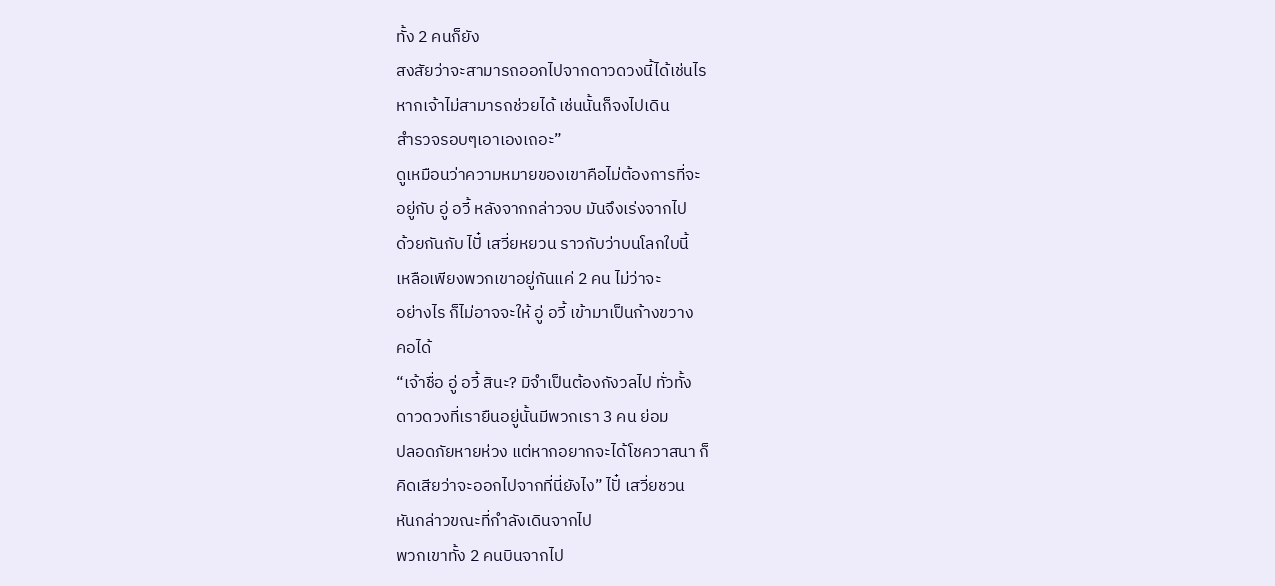ทั้ง 2 คนก็ยัง
สงสัยว่าจะสามารถออกไปจากดาวดวงนี้ได้เช่นไร
หากเจ้าไม่สามารถช่วยได้ เช่นนั้นก็จงไปเดิน
สำรวจรอบๆเอาเองเถอะ”
ดูเหมือนว่าความหมายของเขาคือไม่ต้องการที่จะ
อยู่กับ อู่ อวี้ หลังจากกล่าวจบ มันจึงเร่งจากไป
ด้วยกันกับ ไปั๋ เสวี่ยหยวน ราวกับว่าบนโลกใบนี้
เหลือเพียงพวกเขาอยู่กันแค่ 2 คน ไม่ว่าจะ
อย่างไร ก็ไม่อาจจะให้ อู่ อวี้ เข้ามาเป็นก้างขวาง
คอได้
“เจ้าชื่อ อู่ อวี้ สินะ? มิจำเป็นต้องกังวลไป ทั่วทั้ง
ดาวดวงที่เรายืนอยู่นั้นมีพวกเรา 3 คน ย่อม
ปลอดภัยหายห่วง แต่หากอยากจะได้โชควาสนา ก็
คิดเสียว่าจะออกไปจากที่นี่ยังไง” ไปั๋ เสวี่ยชวน
หันกล่าวขณะที่กำลังเดินจากไป
พวกเขาทั้ง 2 คนบินจากไป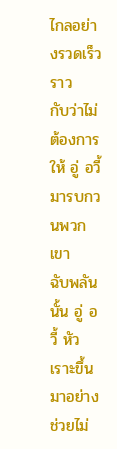ไกลอย่างรวดเร็ว ราว
กับว่าไม่ต้องการให้ อู่ อวี้ มารบกวนพวกเขา
ฉับพลันนั้น อู่ อวี้ หัวเราะขึ้นมาอย่างช่วยไม่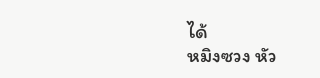ได้
หมิงซวง หัว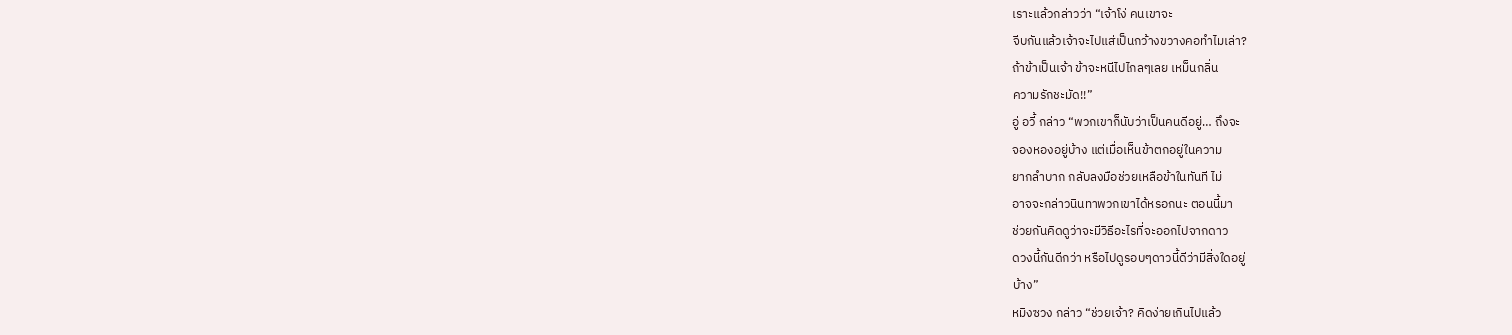เราะแล้วกล่าวว่า “เจ้าโง่ คนเขาจะ
จีบกันแล้วเจ้าจะไปแส่เป็นกว้างขวางคอทำไมเล่า?
ถ้าข้าเป็นเจ้า ข้าจะหนีไปไกลๆเลย เหม็นกลิ่น
ความรักชะมัด!!”
อู่ อวี้ กล่าว “พวกเขาก็นับว่าเป็นคนดีอยู่… ถึงจะ
จองหองอยู่บ้าง แต่เมื่อเห็นข้าตกอยู่ในความ
ยากลำบาก กลับลงมือช่วยเหลือข้าในทันที ไม่
อาจจะกล่าวนินทาพวกเขาได้หรอกนะ ตอนนี้มา
ช่วยกันคิดดูว่าจะมีวิธีอะไรที่จะออกไปจากดาว
ดวงนี้กันดีกว่า หรือไปดูรอบๆดาวนี้ดีว่ามีสิ่งใดอยู่
บ้าง”
หมิงซวง กล่าว “ช่วยเจ้า? คิดง่ายเกินไปแล้ว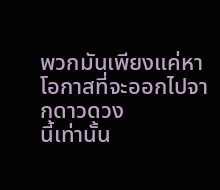พวกมันเพียงแค่หาโอกาสที่จะออกไปจากดาวดวง
นี้เท่านั้น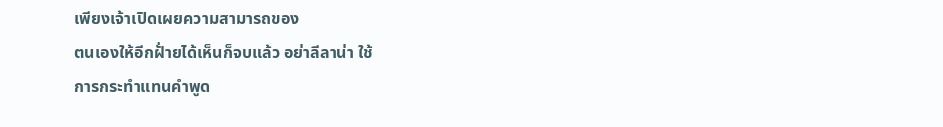เพียงเจ้าเปิดเผยความสามารถของ
ตนเองให้อีกฝั่ายได้เห็นก็จบแล้ว อย่าลีลาน่า ใช้
การกระทำแทนคำพูด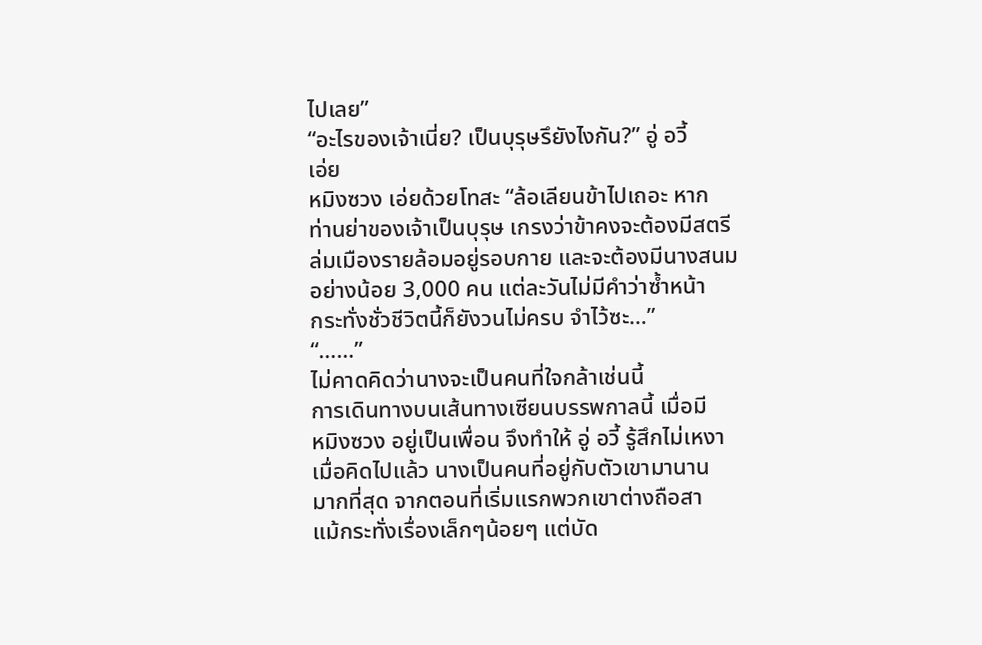ไปเลย”
“อะไรของเจ้าเนี่ย? เป็นบุรุษรึยังไงกัน?” อู่ อวี้
เอ่ย
หมิงซวง เอ่ยด้วยโทสะ “ล้อเลียนข้าไปเถอะ หาก
ท่านย่าของเจ้าเป็นบุรุษ เกรงว่าข้าคงจะต้องมีสตรี
ล่มเมืองรายล้อมอยู่รอบกาย และจะต้องมีนางสนม
อย่างน้อย 3,000 คน แต่ละวันไม่มีคำว่าซ้ำหน้า
กระทั่งชั่วชีวิตนี้ก็ยังวนไม่ครบ จำไว้ซะ…”
“……”
ไม่คาดคิดว่านางจะเป็นคนที่ใจกล้าเช่นนี้
การเดินทางบนเส้นทางเซียนบรรพกาลนี้ เมื่อมี
หมิงซวง อยู่เป็นเพื่อน จึงทำให้ อู่ อวี้ รู้สึกไม่เหงา
เมื่อคิดไปแล้ว นางเป็นคนที่อยู่กับตัวเขามานาน
มากที่สุด จากตอนที่เริ่มแรกพวกเขาต่างถือสา
แม้กระทั่งเรื่องเล็กๆน้อยๆ แต่บัด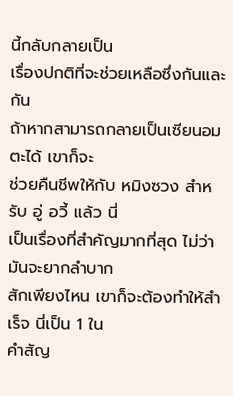นี้กลับกลายเป็น
เรื่องปกติที่จะช่วยเหลือซึ่งกันและกัน
ถ้าหากสามารถกลายเป็นเซียนอมตะได้ เขาก็จะ
ช่วยคืนชีพให้กับ หมิงซวง สำหรับ อู่ อวี้ แล้ว นี่
เป็นเรื่องที่สำคัญมากที่สุด ไม่ว่ามันจะยากลำบาก
สักเพียงไหน เขาก็จะต้องทำให้สำเร็จ นี่เป็น 1 ใน
คำสัญ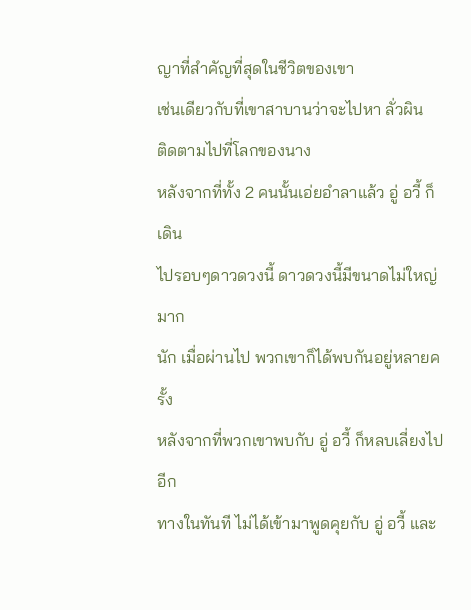ญาที่สำคัญที่สุดในชีวิตของเขา
เช่นเดียวกับที่เขาสาบานว่าจะไปหา ลั่วผิน
ติดตามไปที่โลกของนาง
หลังจากที่ทั้ง 2 คนนั้นเอ่ยอำลาแล้ว อู่ อวี้ ก็เดิน
ไปรอบๆดาวดวงนี้ ดาวดวงนี้มีขนาดไม่ใหญ่มาก
นัก เมื่อผ่านไป พวกเขาก็ได้พบกันอยู่หลายครั้ง
หลังจากที่พวกเขาพบกับ อู่ อวี้ ก็หลบเลี่ยงไปอีก
ทางในทันที ไม่ได้เข้ามาพูดคุยกับ อู่ อวี้ และ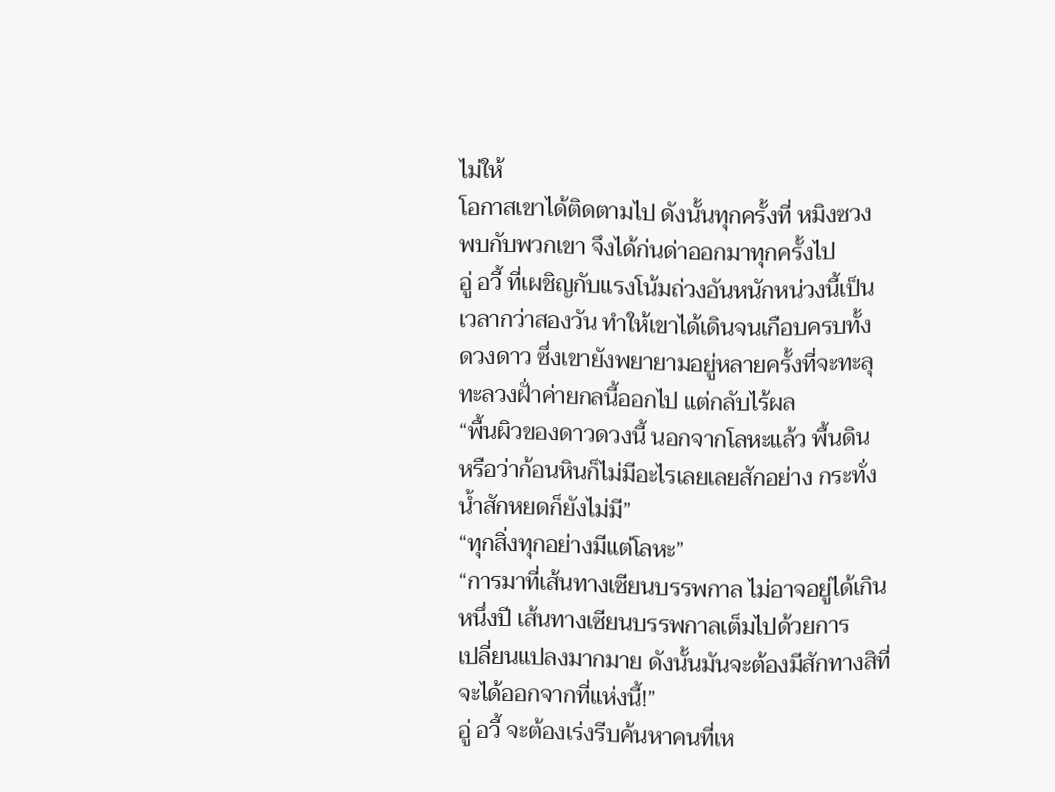ไม่ให้
โอกาสเขาได้ติดตามไป ดังนั้นทุกครั้งที่ หมิงซวง
พบกับพวกเขา จึงได้ก่นด่าออกมาทุกครั้งไป
อู่ อวี้ ที่เผชิญกับแรงโน้มถ่วงอันหนักหน่วงนี้เป็น
เวลากว่าสองวัน ทำให้เขาได้เดินจนเกือบครบทั้ง
ดวงดาว ซึ่งเขายังพยายามอยู่หลายครั้งที่จะทะลุ
ทะลวงฝั่าค่ายกลนี้ออกไป แต่กลับไร้ผล
“พื้นผิวของดาวดวงนี้ นอกจากโลหะแล้ว พื้นดิน
หรือว่าก้อนหินก็ไม่มีอะไรเลยเลยสักอย่าง กระทั่ง
น้ำสักหยดก็ยังไม่มี”
“ทุกสิ่งทุกอย่างมีแต่โลหะ”
“การมาที่เส้นทางเซียนบรรพกาล ไม่อาจอยู่ได้เกิน
หนึ่งปี เส้นทางเซียนบรรพกาลเต็มไปด้วยการ
เปลี่ยนแปลงมากมาย ดังนั้นมันจะต้องมีสักทางสิที่
จะได้ออกจากที่แห่งนี้!”
อู่ อวี้ จะต้องเร่งรีบค้นหาคนที่เห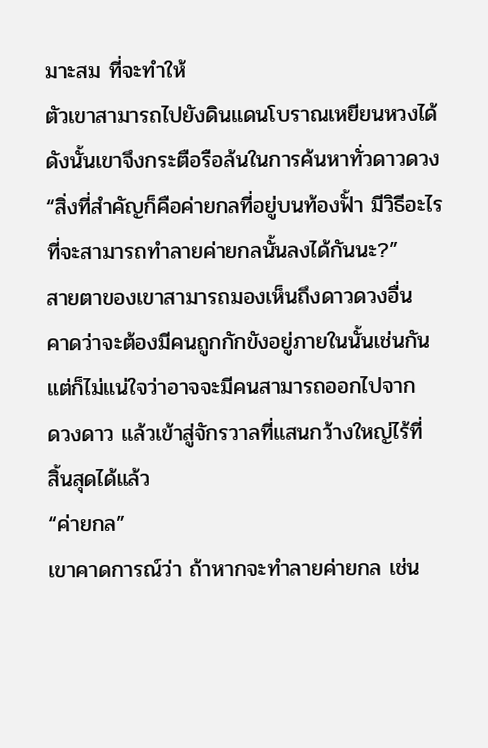มาะสม ที่จะทำให้
ตัวเขาสามารถไปยังดินแดนโบราณเหยียนหวงได้
ดังนั้นเขาจึงกระตือรือล้นในการค้นหาทั่วดาวดวง
“สิ่งที่สำคัญก็คือค่ายกลที่อยู่บนท้องฟั้า มีวิธีอะไร
ที่จะสามารถทำลายค่ายกลนั้นลงได้กันนะ?”
สายตาของเขาสามารถมองเห็นถึงดาวดวงอื่น
คาดว่าจะต้องมีคนถูกกักขังอยู่ภายในนั้นเช่นกัน
แต่ก็ไม่แน่ใจว่าอาจจะมีคนสามารถออกไปจาก
ดวงดาว แล้วเข้าสู่จักรวาลที่แสนกว้างใหญ่ไร้ที่
สิ้นสุดได้แล้ว
“ค่ายกล”
เขาคาดการณ์ว่า ถ้าหากจะทำลายค่ายกล เช่น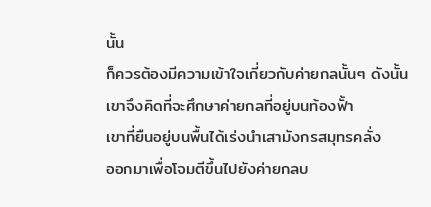นั้น
ก็ควรต้องมีความเข้าใจเกี่ยวกับค่ายกลนั้นๆ ดังนั้น
เขาจึงคิดที่จะศึกษาค่ายกลที่อยู่บนท้องฟั้า
เขาที่ยืนอยู่บนพื้นได้เร่งนำเสามังกรสมุทรคลั่ง
ออกมาเพื่อโจมตีขึ้นไปยังค่ายกลบ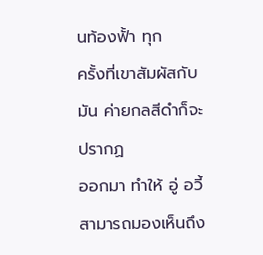นท้องฟั้า ทุก
ครั้งที่เขาสัมผัสกับมัน ค่ายกลสีดำก็จะปรากฏ
ออกมา ทำให้ อู่ อวี้สามารถมองเห็นถึง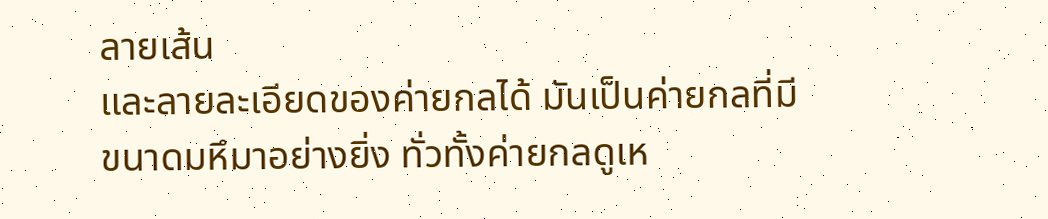ลายเส้น
และลายละเอียดของค่ายกลได้ มันเป็นค่ายกลที่มี
ขนาดมหึมาอย่างยิ่ง ทั่วทั้งค่ายกลดูเห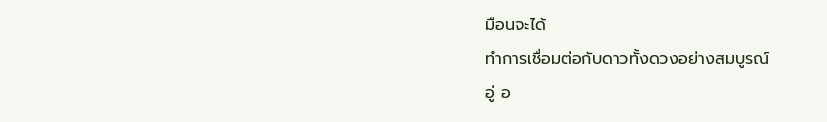มือนจะได้
ทำการเชื่อมต่อกับดาวทั้งดวงอย่างสมบูรณ์
อู่ อ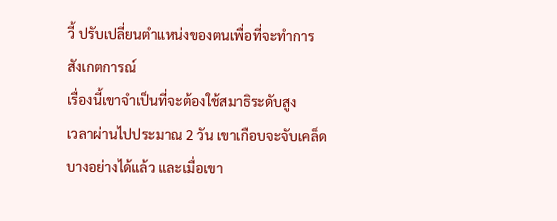วี้ ปรับเปลี่ยนตำแหน่งของตนเพื่อที่จะทำการ
สังเกตการณ์
เรื่องนี้เขาจำเป็นที่จะต้องใช้สมาธิระดับสูง
เวลาผ่านไปประมาณ 2 วัน เขาเกือบจะจับเคล็ด
บางอย่างได้แล้ว และเมื่อเขา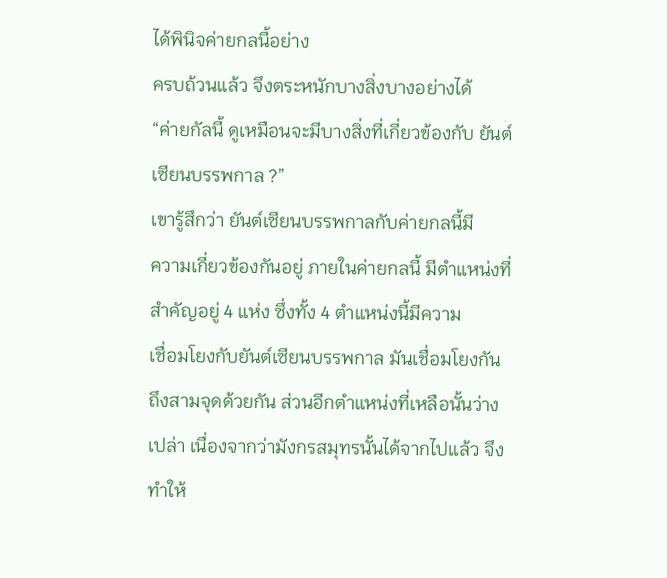ได้พินิจค่ายกลนี้อย่าง
ครบถ้วนแล้ว จึงตระหนักบางสิ่งบางอย่างได้
“ค่ายกัลนี้ ดูเหมือนจะมีบางสิ่งที่เกี่ยวข้องกับ ยันต์
เซียนบรรพกาล ?”
เขารู้สึกว่า ยันต์เซียนบรรพกาลกับค่ายกลนี้มี
ความเกี่ยวข้องกันอยู่ ภายในค่ายกลนี้ มีตำแหน่งที่
สำคัญอยู่ 4 แห่ง ซึ่งทั้ง 4 ตำแหน่งนี้มีความ
เชื่อมโยงกับยันต์เซียนบรรพกาล มันเชื่อมโยงกัน
ถึงสามจุดด้วยกัน ส่วนอีกตำแหน่งที่เหลือนั้นว่าง
เปล่า เนื่องจากว่ามังกรสมุทรนั้นได้จากไปแล้ว จึง
ทำให้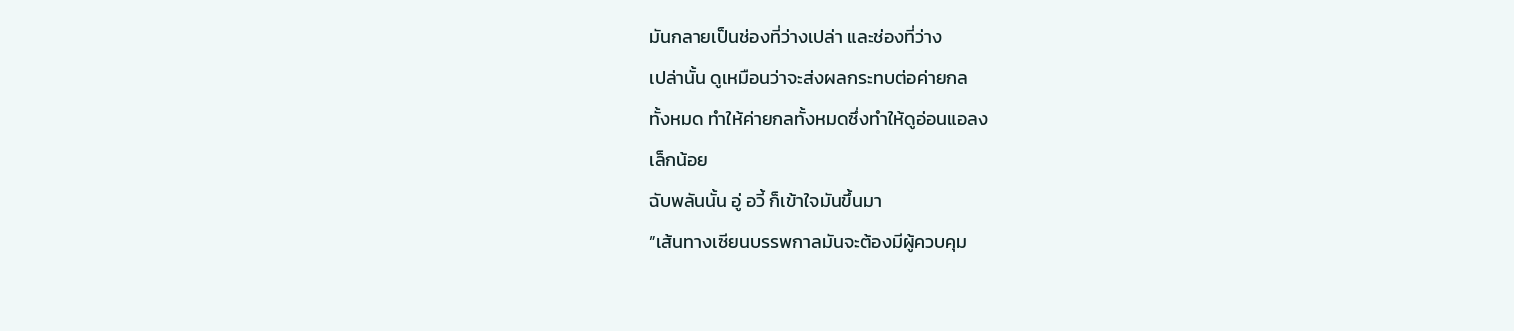มันกลายเป็นช่องที่ว่างเปล่า และช่องที่ว่าง
เปล่านั้น ดูเหมือนว่าจะส่งผลกระทบต่อค่ายกล
ทั้งหมด ทำให้ค่ายกลทั้งหมดซึ่งทำให้ดูอ่อนแอลง
เล็กน้อย
ฉับพลันนั้น อู่ อวี้ ก็เข้าใจมันขึ้นมา
”เส้นทางเซียนบรรพกาลมันจะต้องมีผู้ควบคุม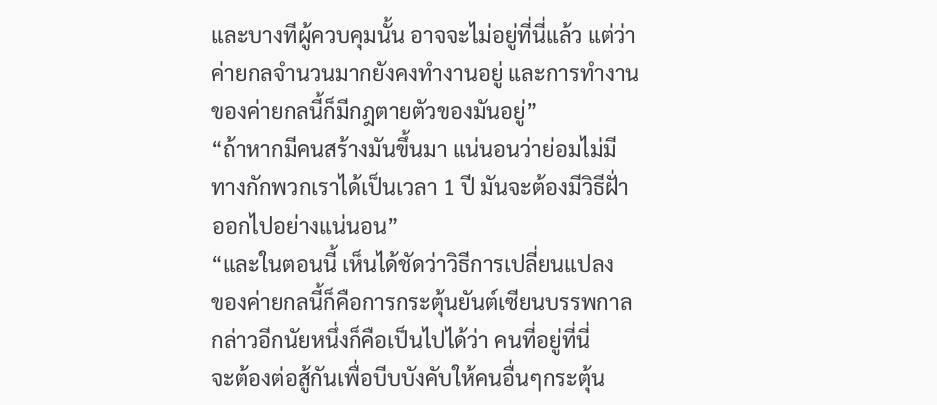และบางทีผู้ควบคุมนั้น อาจจะไม่อยู่ที่นี่แล้ว แต่ว่า
ค่ายกลจำนวนมากยังคงทำงานอยู่ และการทำงาน
ของค่ายกลนี้ก็มีกฎตายตัวของมันอยู่”
“ถ้าหากมีคนสร้างมันขึ้นมา แน่นอนว่าย่อมไม่มี
ทางกักพวกเราได้เป็นเวลา 1 ปี มันจะต้องมีวิธีฝั่า
ออกไปอย่างแน่นอน”
“และในตอนนี้ เห็นได้ชัดว่าวิธีการเปลี่ยนแปลง
ของค่ายกลนี้ก็คือการกระตุ้นยันต์เซียนบรรพกาล
กล่าวอีกนัยหนึ่งก็คือเป็นไปได้ว่า คนที่อยู่ที่นี่
จะต้องต่อสู้กันเพื่อบีบบังคับให้คนอื่นๆกระตุ้น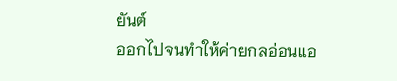ยันต์
ออกไปจนทำให้ค่ายกลอ่อนแอ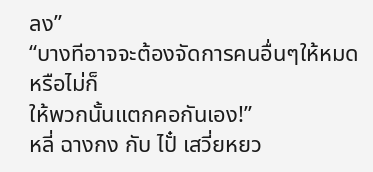ลง”
“บางทีอาจจะต้องจัดการคนอื่นๆให้หมด หรือไม่ก็
ให้พวกนั้นแตกคอกันเอง!”
หลี่ ฉางกง กับ ไปั๋ เสวี่ยหยว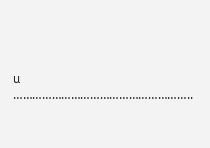น
………………………………………………..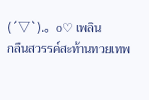(´▽`).。o♡ เพลิน
กลืนสวรรค์สะท้านทวยเทพ